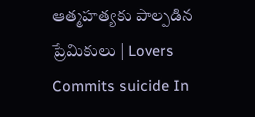ఆత్మహత్యకు పాల్పడిన ప్రేమికులు | Lovers Commits suicide In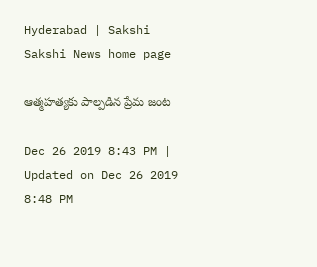Hyderabad | Sakshi
Sakshi News home page

ఆత్మహత్యకు పాల్పడిన ప్రేమ జంట

Dec 26 2019 8:43 PM | Updated on Dec 26 2019 8:48 PM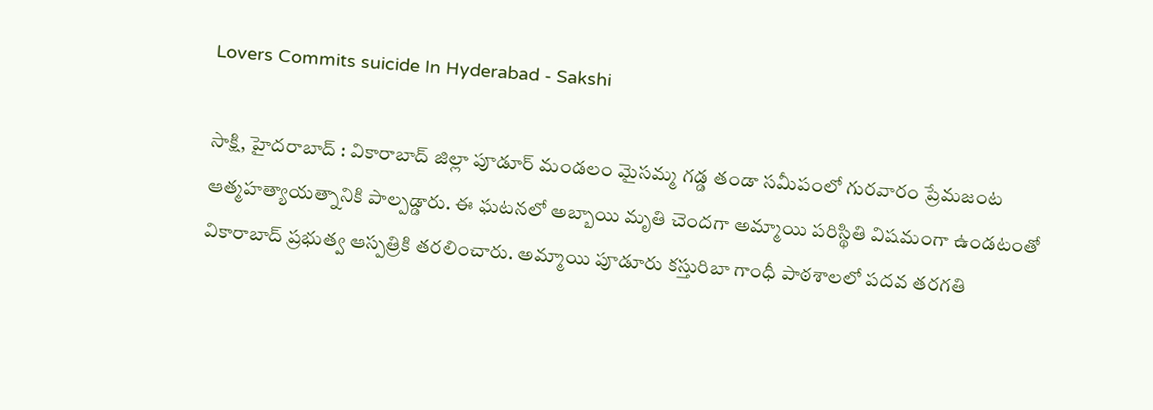Lovers Commits suicide In Hyderabad - Sakshi

సాక్షి, హైదరాబాద్‌ : వికారాబాద్‌ జిల్లా పూడూర్ మండలం మైసమ్మ గడ్డ తండా సమీపంలో గురవారం ప్రేమజంట ఆత్మహత్యాయత్నానికి పాల్పడ్డారు. ఈ ఘటనలో అబ్బాయి మృతి చెందగా అమ్మాయి పరిస్థితి విషమంగా ఉండటంతో వికారాబాద్‌ ప్రభుత్వ ఆస్పత్రికి తరలించారు. అమ్మాయి పూడూరు కస్తురిబా గాంధీ పాఠశాలలో పదవ తరగతి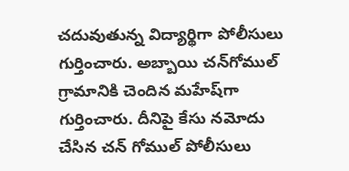చదువుతున్న విద్యార్థిగా పోలీసులు గుర్తించారు. అబ్బాయి చన్‌గోముల్‌ గ్రామానికి చెందిన మహేష్‌గా గుర్తించారు. దీనిపై కేసు నమోదు చేసిన చన్‌ గోముల్‌ పోలీసులు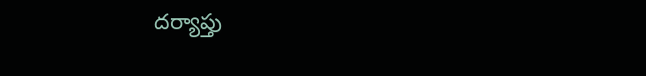దర్యాప్తు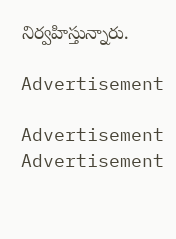నిర్వహిస్తున్నారు.

Advertisement

Advertisement
Advertisement